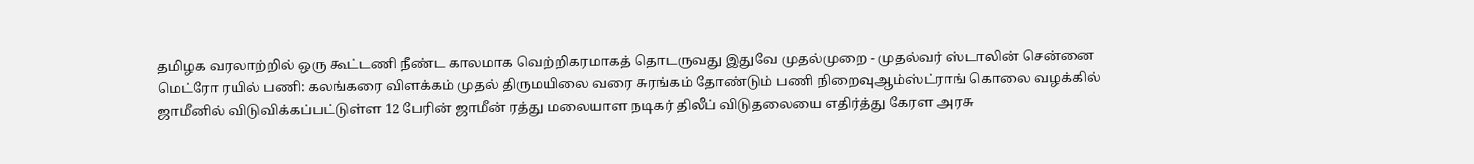தமிழக வரலாற்றில் ஒரு கூட்டணி நீண்ட காலமாக வெற்றிகரமாகத் தொடருவது இதுவே முதல்முறை - முதல்வர் ஸ்டாலின் சென்னை மெட்ரோ ரயில் பணி: கலங்கரை விளக்கம் முதல் திருமயிலை வரை சுரங்கம் தோண்டும் பணி நிறைவுஆம்ஸ்ட்ராங் கொலை வழக்கில் ஜாமீனில் விடுவிக்கப்பட்டுள்ள 12 பேரின் ஜாமீன் ரத்து மலையாள நடிகர் திலீப் விடுதலையை எதிர்த்து கேரள அரசு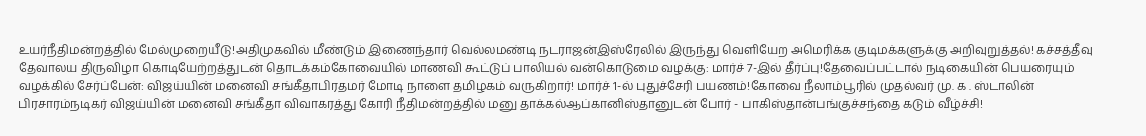உயர்நீதிமன்றத்தில் மேல்முறையீடு!அதிமுகவில் மீண்டும் இணைந்தார் வெல்லமண்டி நடராஜன்இஸ்ரேலில் இருந்து வெளியேற அமெரிக்க குடிமக்களுக்கு அறிவுறுத்தல்! கச்சத்தீவு தேவாலய திருவிழா கொடியேற்றத்துடன் தொடக்கம்கோவையில் மாணவி கூட்டுப் பாலியல் வன்கொடுமை வழக்கு: மார்ச் 7-இல் தீர்ப்பு!தேவைப்பட்டால் நடிகையின் பெயரையும் வழக்கில் சேர்ப்பேன்: விஜய்யின் மனைவி சங்கீதாபிரதமர் மோடி நாளை தமிழகம் வருகிறார்! மார்ச் 1-ல் புதுச்சேரி பயணம்!கோவை நீலாம்பூரில் முதல்வர் மு. க . ஸ்டாலின் பிரசாரம்நடிகர் விஜய்யின் மனைவி சங்கீதா விவாகரத்து கோரி நீதிமன்றத்தில் மனு தாக்கல்ஆப்கானிஸ்தானுடன் போர் - பாகிஸ்தான்பங்குச்சந்தை கடும் வீழ்ச்சி!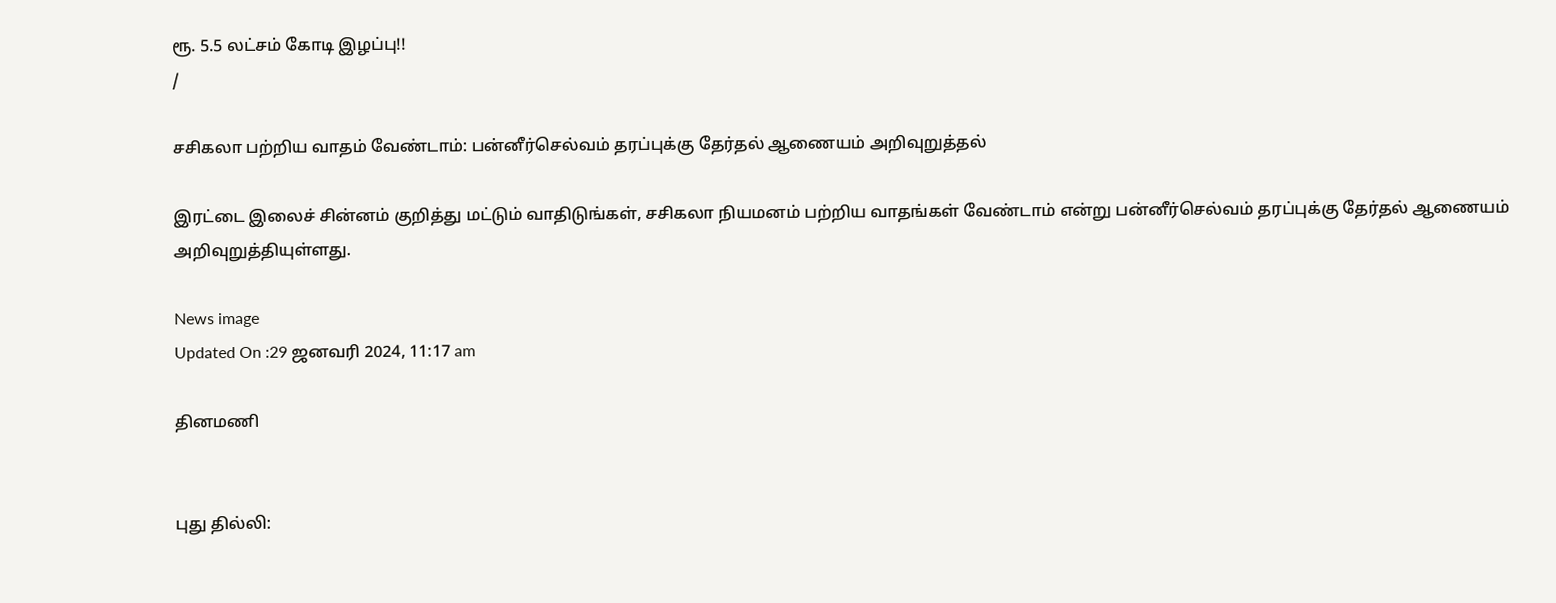ரூ. 5.5 லட்சம் கோடி இழப்பு!!
/

சசிகலா பற்றிய வாதம் வேண்டாம்: பன்னீர்செல்வம் தரப்புக்கு தேர்தல் ஆணையம் அறிவுறுத்தல்

இரட்டை இலைச் சின்னம் குறித்து மட்டும் வாதிடுங்கள், சசிகலா நியமனம் பற்றிய வாதங்கள் வேண்டாம் என்று பன்னீர்செல்வம் தரப்புக்கு தேர்தல் ஆணையம் அறிவுறுத்தியுள்ளது.

News image
Updated On :29 ஜனவரி 2024, 11:17 am

தினமணி


புது தில்லி: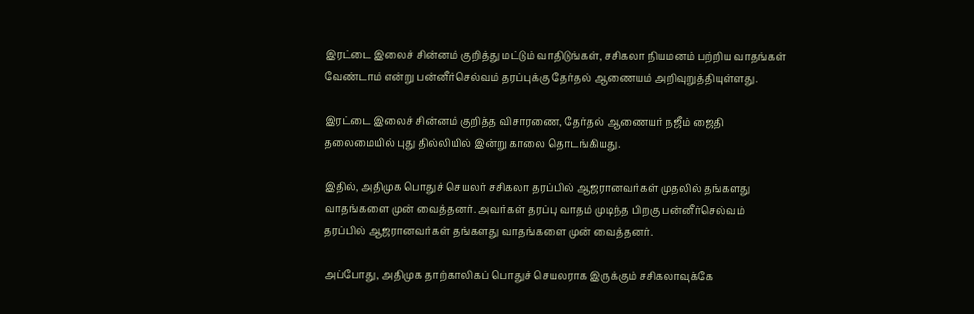இரட்டை இலைச் சின்னம் குறித்து மட்டும் வாதிடுங்கள், சசிகலா நியமனம் பற்றிய வாதங்கள் வேண்டாம் என்று பன்னீர்செல்வம் தரப்புக்கு தேர்தல் ஆணையம் அறிவுறுத்தியுள்ளது.

இரட்டை இலைச் சின்னம் குறித்த விசாரணை, தேர்தல் ஆணையர் நஜீம் ஜைதி தலைமையில் புது தில்லியில் இன்று காலை தொடங்கியது.

இதில், அதிமுக பொதுச் செயலர் சசிகலா தரப்பில் ஆஜரானவர்கள் முதலில் தங்களது வாதங்களை முன் வைத்தனர். அவர்கள் தரப்பு வாதம் முடிந்த பிறகு பன்னீர்செல்வம் தரப்பில் ஆஜரானவர்கள் தங்களது வாதங்களை முன் வைத்தனர்.

அப்போது, அதிமுக தாற்காலிகப் பொதுச் செயலராக இருக்கும் சசிகலாவுக்கே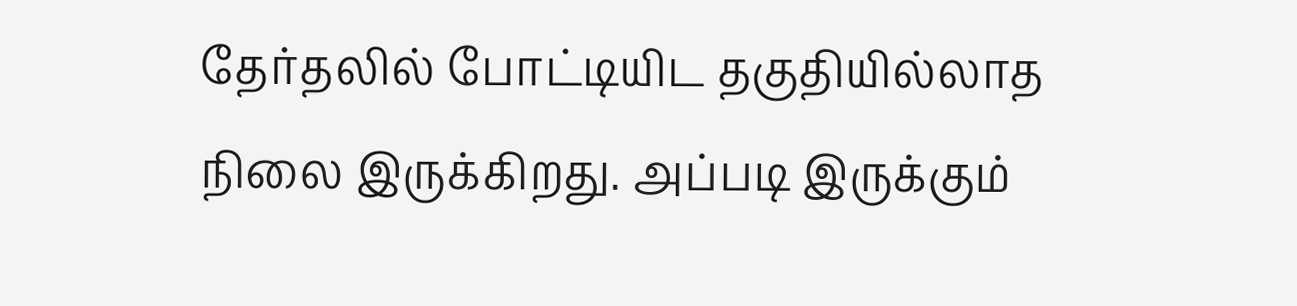தேர்தலில் போட்டியிட தகுதியில்லாத நிலை இருக்கிறது. அப்படி இருக்கும்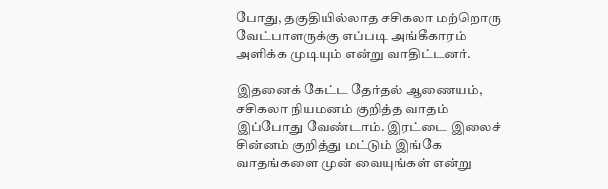போது, தகுதியில்லாத சசிகலா மற்றொரு வேட்பாளருக்கு எப்படி அங்கீகாரம் அளிக்க முடியும் என்று வாதிட்டனர்.

இதனைக் கேட்ட தேர்தல் ஆணையம், சசிகலா நியமனம் குறித்த வாதம் இப்போது வேண்டாம். இரட்டை இலைச் சின்னம் குறித்து மட்டும் இங்கே வாதங்களை முன் வையுங்கள் என்று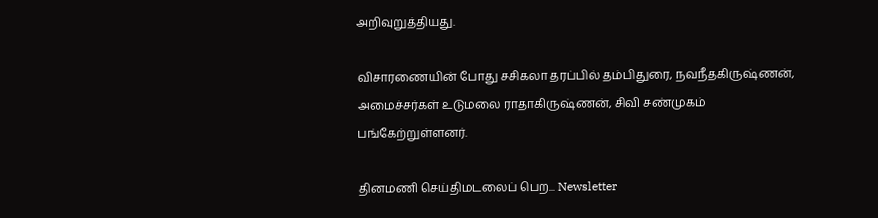அறிவுறுத்தியது.

விசாரணையின் போது சசிகலா தரப்பில் தம்பிதுரை, நவநீதகிருஷ்ணன், அமைச்சர்கள் உடுமலை ராதாகிருஷ்ணன், சிவி சண்முகம் பங்கேற்றுள்ளனர்.

தினமணி செய்திமடலைப் பெற... Newsletter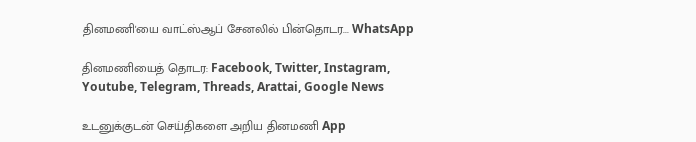தினமணி'யை வாட்ஸ்ஆப் சேனலில் பின்தொடர... WhatsApp

தினமணியைத் தொடர: Facebook, Twitter, Instagram, Youtube, Telegram, Threads, Arattai, Google News

உடனுக்குடன் செய்திகளை அறிய தினமணி App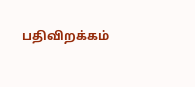பதிவிறக்கம்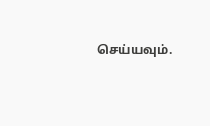செய்யவும்.